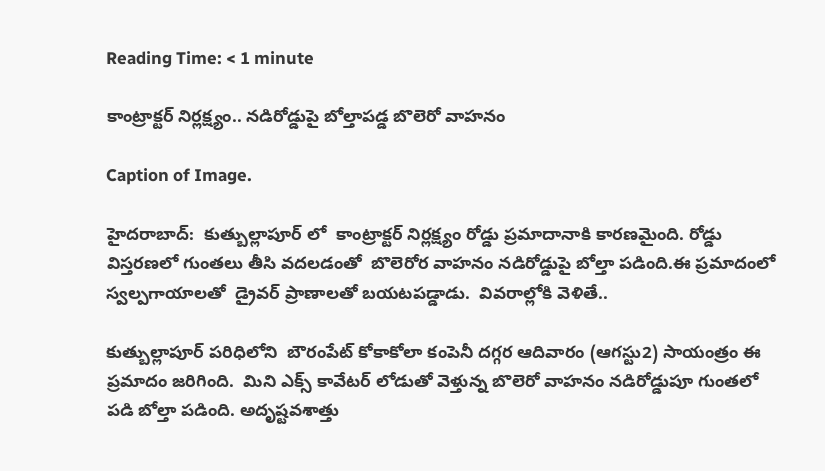Reading Time: < 1 minute

కాంట్రాక్టర్ నిర్లక్ష్యం.. నడిరోడ్డుపై బోల్తాపడ్డ బొలెరో వాహనం

Caption of Image.

హైదరాబాద్:  కుత్బుల్లాపూర్ లో  కాంట్రాక్టర్ నిర్లక్ష్యం రోడ్డు ప్రమాదానాకి కారణమైంది. రోడ్డు విస్తరణలో గుంతలు తీసి వదలడంతో  బొలెరోర వాహనం నడిరోడ్డుపై బోల్తా పడింది.ఈ ప్రమాదంలో స్వల్పగాయాలతో  డ్రైవర్ ప్రాణాలతో బయటపడ్డాడు.  వివరాల్లోకి వెళితే..

కుత్బుల్లాపూర్ పరిధిలోని  బౌరంపేట్ కోకాకోలా కంపెనీ దగ్గర ఆదివారం (ఆగస్టు2) సాయంత్రం ఈ ప్రమాదం జరిగింది.  మిని ఎక్స్ కావేటర్ లోడుతో వెళ్తున్న బొలెరో వాహనం నడిరోడ్డుపూ గుంతలో పడి బోల్తా పడింది. అదృష్టవశాత్తు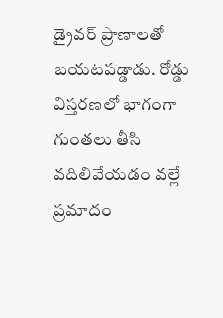డ్రైవర్ ప్రాణాలతో బయటపడ్డాడు. రోడ్డు విస్తరణలో భాగంగా గుంతలు తీసి వదిలివేయడం వల్లే ప్రమాదం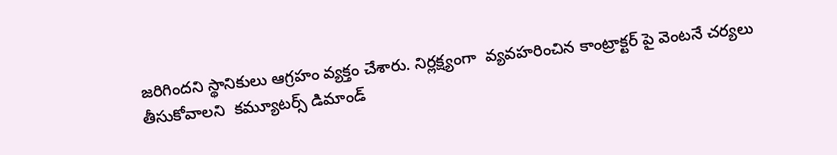జరిగిందని స్థానికులు ఆగ్రహం వ్యక్తం చేశారు. నిర్లక్ష్యంగా  వ్యవహరించిన కాంట్రాక్టర్ పై వెంటనే చర్యలు తీసుకోవాలని  కమ్యూటర్స్ డిమాండ్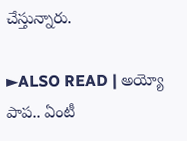చేస్తున్నారు.

►ALSO READ | అయ్యో పాప.. ఏంటీ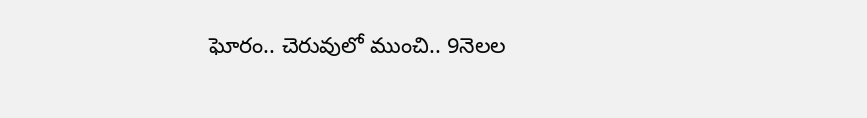ఘోరం.. చెరువులో ముంచి.. 9నెలల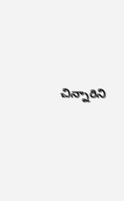చిన్నారిని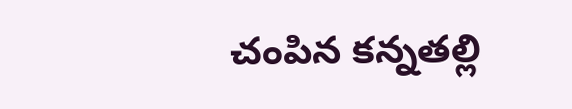చంపిన కన్నతల్లి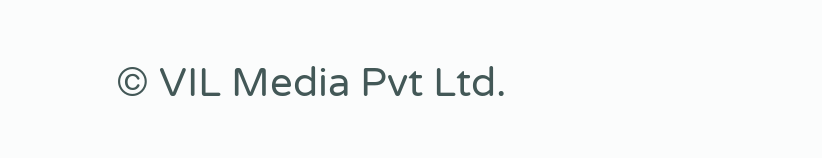© VIL Media Pvt Ltd.